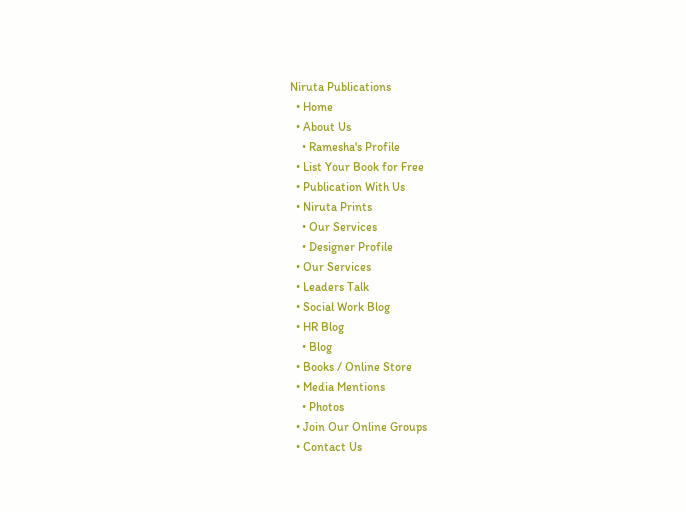Niruta Publications
  • Home
  • About Us
    • Ramesha's Profile
  • List Your Book for Free
  • Publication With Us
  • Niruta Prints
    • Our Services
    • Designer Profile
  • Our Services
  • Leaders Talk
  • Social Work Blog
  • HR Blog
    • Blog
  • Books / Online Store
  • Media Mentions
    • Photos
  • Join Our Online Groups
  • Contact Us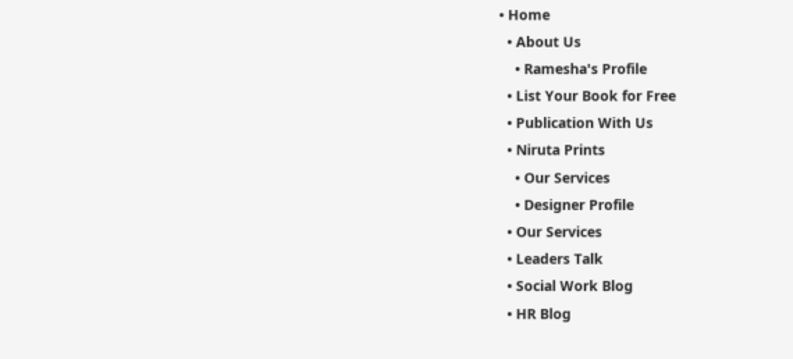• Home
  • About Us
    • Ramesha's Profile
  • List Your Book for Free
  • Publication With Us
  • Niruta Prints
    • Our Services
    • Designer Profile
  • Our Services
  • Leaders Talk
  • Social Work Blog
  • HR Blog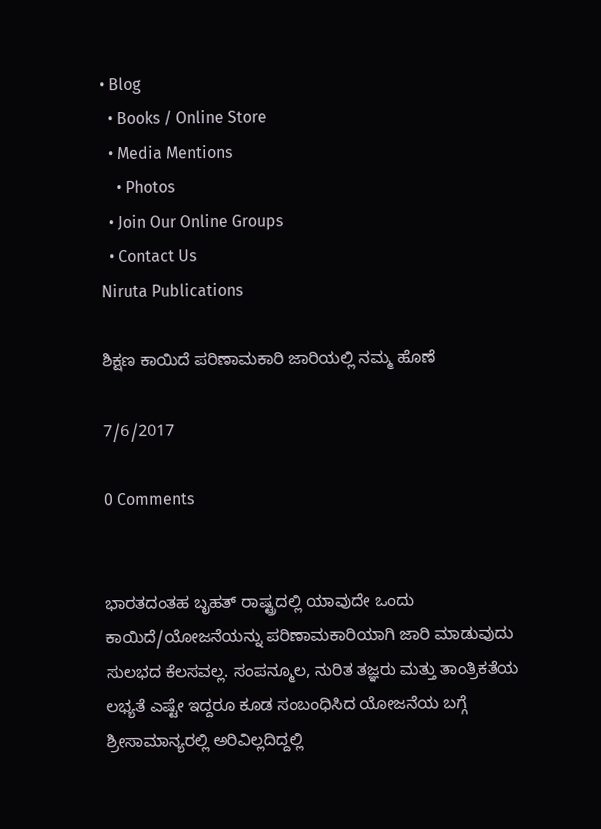• Blog
  • Books / Online Store
  • Media Mentions
    • Photos
  • Join Our Online Groups
  • Contact Us
Niruta Publications

ಶಿಕ್ಷಣ ಕಾಯಿದೆ ಪರಿಣಾಮಕಾರಿ ಜಾರಿಯಲ್ಲಿ ನಮ್ಮ ಹೊಣೆ

7/6/2017

0 Comments


ಭಾರತದಂತಹ ಬೃಹತ್ ರಾಷ್ಟ್ರದಲ್ಲಿ ಯಾವುದೇ ಒಂದು ಕಾಯಿದೆ/ಯೋಜನೆಯನ್ನು ಪರಿಣಾಮಕಾರಿಯಾಗಿ ಜಾರಿ ಮಾಡುವುದು ಸುಲಭದ ಕೆಲಸವಲ್ಲ. ಸಂಪನ್ಮೂಲ, ನುರಿತ ತಜ್ಞರು ಮತ್ತು ತಾಂತ್ರಿಕತೆಯ ಲಭ್ಯತೆ ಎಷ್ಟೇ ಇದ್ದರೂ ಕೂಡ ಸಂಬಂಧಿಸಿದ ಯೋಜನೆಯ ಬಗ್ಗೆ ಶ್ರೀಸಾಮಾನ್ಯರಲ್ಲಿ ಅರಿವಿಲ್ಲದಿದ್ದಲ್ಲಿ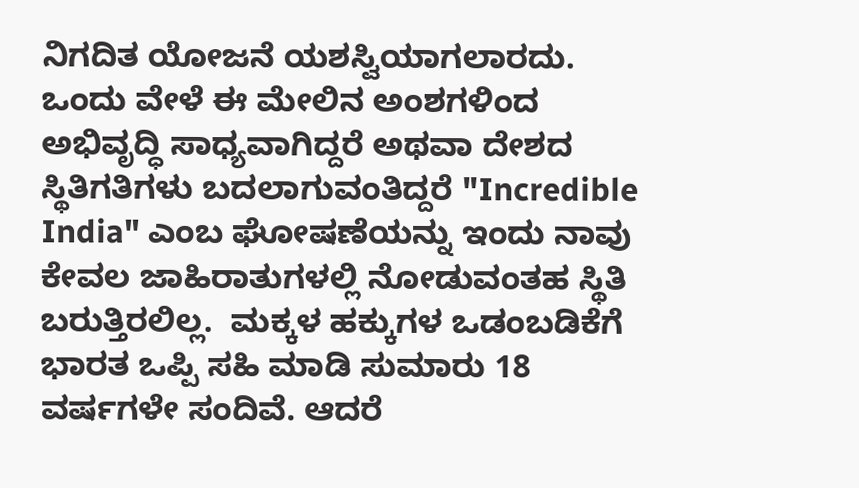ನಿಗದಿತ ಯೋಜನೆ ಯಶಸ್ವಿಯಾಗಲಾರದು. ಒಂದು ವೇಳೆ ಈ ಮೇಲಿನ ಅಂಶಗಳಿಂದ ಅಭಿವೃದ್ಧಿ ಸಾಧ್ಯವಾಗಿದ್ದರೆ ಅಥವಾ ದೇಶದ ಸ್ಥಿತಿಗತಿಗಳು ಬದಲಾಗುವಂತಿದ್ದರೆ "Incredible India" ಎಂಬ ಘೋಷಣೆಯನ್ನು ಇಂದು ನಾವು ಕೇವಲ ಜಾಹಿರಾತುಗಳಲ್ಲಿ ನೋಡುವಂತಹ ಸ್ಥಿತಿ ಬರುತ್ತಿರಲಿಲ್ಲ.  ಮಕ್ಕಳ ಹಕ್ಕುಗಳ ಒಡಂಬಡಿಕೆಗೆ ಭಾರತ ಒಪ್ಪಿ ಸಹಿ ಮಾಡಿ ಸುಮಾರು 18 ವರ್ಷಗಳೇ ಸಂದಿವೆ. ಆದರೆ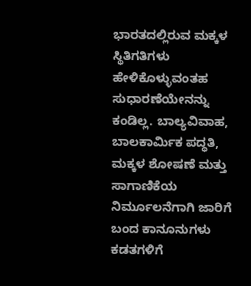ಭಾರತದಲ್ಲಿರುವ ಮಕ್ಕಳ ಸ್ಥಿತಿಗತಿಗಳು ಹೇಳಿಕೊಳ್ಳುವಂತಹ ಸುಧಾರಣೆಯೇನನ್ನು ಕಂಡಿಲ್ಲ. ಬಾಲ್ಯವಿವಾಹ, ಬಾಲಕಾರ್ಮಿಕ ಪದ್ಧತಿ, ಮಕ್ಕಳ ಶೋಷಣೆ ಮತ್ತು ಸಾಗಾಣಿಕೆಯ ನಿರ್ಮೂಲನೆಗಾಗಿ ಜಾರಿಗೆ ಬಂದ ಕಾನೂನುಗಳು ಕಡತಗಳಿಗೆ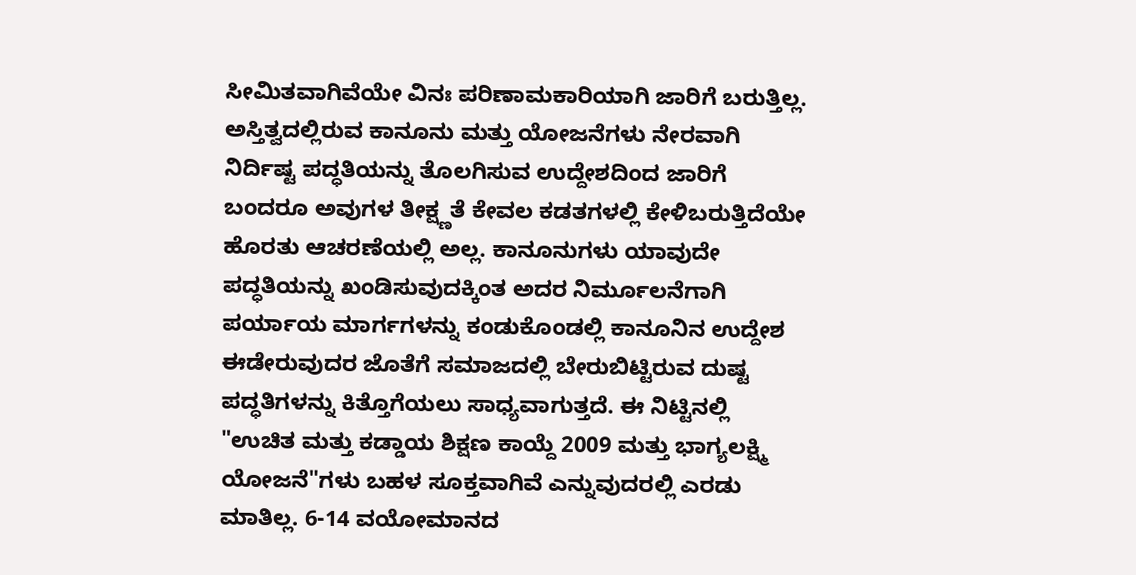ಸೀಮಿತವಾಗಿವೆಯೇ ವಿನಃ ಪರಿಣಾಮಕಾರಿಯಾಗಿ ಜಾರಿಗೆ ಬರುತ್ತಿಲ್ಲ. ಅಸ್ತಿತ್ವದಲ್ಲಿರುವ ಕಾನೂನು ಮತ್ತು ಯೋಜನೆಗಳು ನೇರವಾಗಿ ನಿರ್ದಿಷ್ಟ ಪದ್ಧತಿಯನ್ನು ತೊಲಗಿಸುವ ಉದ್ದೇಶದಿಂದ ಜಾರಿಗೆ ಬಂದರೂ ಅವುಗಳ ತೀಕ್ಷ್ಣತೆ ಕೇವಲ ಕಡತಗಳಲ್ಲಿ ಕೇಳಿಬರುತ್ತಿದೆಯೇ ಹೊರತು ಆಚರಣೆಯಲ್ಲಿ ಅಲ್ಲ. ಕಾನೂನುಗಳು ಯಾವುದೇ ಪದ್ಧತಿಯನ್ನು ಖಂಡಿಸುವುದಕ್ಕಿಂತ ಅದರ ನಿರ್ಮೂಲನೆಗಾಗಿ ಪರ್ಯಾಯ ಮಾರ್ಗಗಳನ್ನು ಕಂಡುಕೊಂಡಲ್ಲಿ ಕಾನೂನಿನ ಉದ್ದೇಶ ಈಡೇರುವುದರ ಜೊತೆಗೆ ಸಮಾಜದಲ್ಲಿ ಬೇರುಬಿಟ್ಟಿರುವ ದುಷ್ಟ ಪದ್ಧತಿಗಳನ್ನು ಕಿತ್ತೊಗೆಯಲು ಸಾಧ್ಯವಾಗುತ್ತದೆ. ಈ ನಿಟ್ಟಿನಲ್ಲಿ "ಉಚಿತ ಮತ್ತು ಕಡ್ಡಾಯ ಶಿಕ್ಷಣ ಕಾಯ್ದೆ 2009 ಮತ್ತು ಭಾಗ್ಯಲಕ್ಷ್ಮಿ ಯೋಜನೆ"ಗಳು ಬಹಳ ಸೂಕ್ತವಾಗಿವೆ ಎನ್ನುವುದರಲ್ಲಿ ಎರಡು ಮಾತಿಲ್ಲ. 6-14 ವಯೋಮಾನದ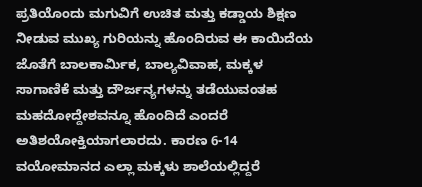ಪ್ರತಿಯೊಂದು ಮಗುವಿಗೆ ಉಚಿತ ಮತ್ತು ಕಡ್ಡಾಯ ಶಿಕ್ಷಣ ನೀಡುವ ಮುಖ್ಯ ಗುರಿಯನ್ನು ಹೊಂದಿರುವ ಈ ಕಾಯಿದೆಯ ಜೊತೆಗೆ ಬಾಲಕಾರ್ಮಿಕ, ಬಾಲ್ಯವಿವಾಹ, ಮಕ್ಕಳ ಸಾಗಾಣಿಕೆ ಮತ್ತು ದೌರ್ಜನ್ಯಗಳನ್ನು ತಡೆಯುವಂತಹ ಮಹದೋದ್ದೇಶವನ್ನೂ ಹೊಂದಿದೆ ಎಂದರೆ ಅತಿಶಯೋಕ್ತಿಯಾಗಲಾರದು. ಕಾರಣ 6-14 ವಯೋಮಾನದ ಎಲ್ಲಾ ಮಕ್ಕಳು ಶಾಲೆಯಲ್ಲಿದ್ದರೆ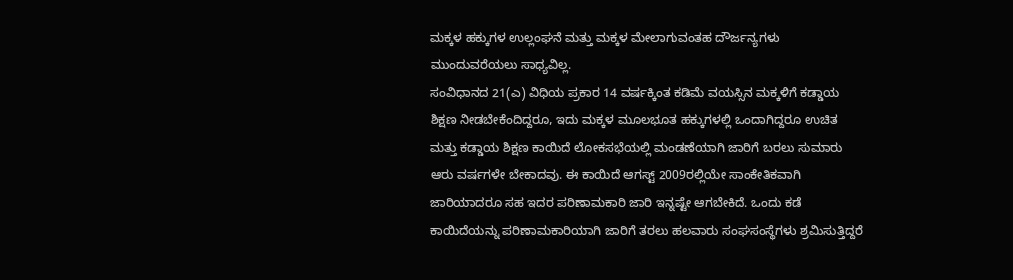ಮಕ್ಕಳ ಹಕ್ಕುಗಳ ಉಲ್ಲಂಘನೆ ಮತ್ತು ಮಕ್ಕಳ ಮೇಲಾಗುವಂತಹ ದೌರ್ಜನ್ಯಗಳು ಮುಂದುವರೆಯಲು ಸಾಧ್ಯವಿಲ್ಲ.
ಸಂವಿಧಾನದ 21(ಎ) ವಿಧಿಯ ಪ್ರಕಾರ 14 ವರ್ಷಕ್ಕಿಂತ ಕಡಿಮೆ ವಯಸ್ಸಿನ ಮಕ್ಕಳಿಗೆ ಕಡ್ಡಾಯ ಶಿಕ್ಷಣ ನೀಡಬೇಕೆಂದಿದ್ದರೂ, ಇದು ಮಕ್ಕಳ ಮೂಲಭೂತ ಹಕ್ಕುಗಳಲ್ಲಿ ಒಂದಾಗಿದ್ದರೂ ಉಚಿತ ಮತ್ತು ಕಡ್ಡಾಯ ಶಿಕ್ಷಣ ಕಾಯಿದೆ ಲೋಕಸಭೆಯಲ್ಲಿ ಮಂಡಣೆಯಾಗಿ ಜಾರಿಗೆ ಬರಲು ಸುಮಾರು ಆರು ವರ್ಷಗಳೇ ಬೇಕಾದವು. ಈ ಕಾಯಿದೆ ಆಗಸ್ಟ್ 2009ರಲ್ಲಿಯೇ ಸಾಂಕೇತಿಕವಾಗಿ ಜಾರಿಯಾದರೂ ಸಹ ಇದರ ಪರಿಣಾಮಕಾರಿ ಜಾರಿ ಇನ್ನಷ್ಟೇ ಆಗಬೇಕಿದೆ. ಒಂದು ಕಡೆ ಕಾಯಿದೆಯನ್ನು ಪರಿಣಾಮಕಾರಿಯಾಗಿ ಜಾರಿಗೆ ತರಲು ಹಲವಾರು ಸಂಘಸಂಸ್ಥೆಗಳು ಶ್ರಮಿಸುತ್ತಿದ್ದರೆ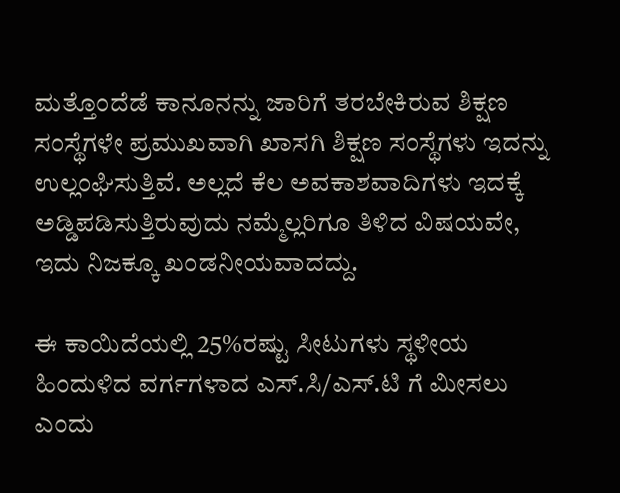ಮತ್ತೊಂದೆಡೆ ಕಾನೂನನ್ನು ಜಾರಿಗೆ ತರಬೇಕಿರುವ ಶಿಕ್ಷಣ ಸಂಸ್ಥೆಗಳೇ ಪ್ರಮುಖವಾಗಿ ಖಾಸಗಿ ಶಿಕ್ಷಣ ಸಂಸ್ಥೆಗಳು ಇದನ್ನು ಉಲ್ಲಂಘಿಸುತ್ತಿವೆ. ಅಲ್ಲದೆ ಕೆಲ ಅವಕಾಶವಾದಿಗಳು ಇದಕ್ಕೆ ಅಡ್ಡಿಪಡಿಸುತ್ತಿರುವುದು ನಮ್ಮೆಲ್ಲರಿಗೂ ತಿಳಿದ ವಿಷಯವೇ, ಇದು ನಿಜಕ್ಕೂ ಖಂಡನೀಯವಾದದ್ದು.

ಈ ಕಾಯಿದೆಯಲ್ಲಿ 25%ರಷ್ಟು ಸೀಟುಗಳು ಸ್ಥಳೀಯ ಹಿಂದುಳಿದ ವರ್ಗಗಳಾದ ಎಸ್.ಸಿ/ಎಸ್.ಟಿ ಗೆ ಮೀಸಲು ಎಂದು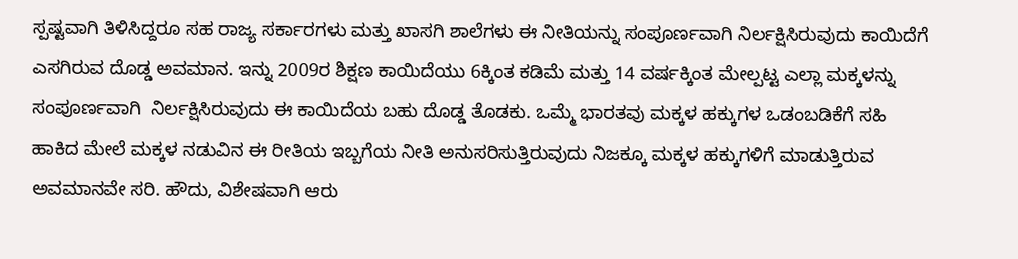ಸ್ಪಷ್ಟವಾಗಿ ತಿಳಿಸಿದ್ದರೂ ಸಹ ರಾಜ್ಯ ಸರ್ಕಾರಗಳು ಮತ್ತು ಖಾಸಗಿ ಶಾಲೆಗಳು ಈ ನೀತಿಯನ್ನು ಸಂಪೂರ್ಣವಾಗಿ ನಿರ್ಲಕ್ಷಿಸಿರುವುದು ಕಾಯಿದೆಗೆ ಎಸಗಿರುವ ದೊಡ್ಡ ಅವಮಾನ. ಇನ್ನು 2009ರ ಶಿಕ್ಷಣ ಕಾಯಿದೆಯು 6ಕ್ಕಿಂತ ಕಡಿಮೆ ಮತ್ತು 14 ವರ್ಷಕ್ಕಿಂತ ಮೇಲ್ಪಟ್ಟ ಎಲ್ಲಾ ಮಕ್ಕಳನ್ನು ಸಂಪೂರ್ಣವಾಗಿ  ನಿರ್ಲಕ್ಷಿಸಿರುವುದು ಈ ಕಾಯಿದೆಯ ಬಹು ದೊಡ್ಡ ತೊಡಕು. ಒಮ್ಮೆ ಭಾರತವು ಮಕ್ಕಳ ಹಕ್ಕುಗಳ ಒಡಂಬಡಿಕೆಗೆ ಸಹಿ ಹಾಕಿದ ಮೇಲೆ ಮಕ್ಕಳ ನಡುವಿನ ಈ ರೀತಿಯ ಇಬ್ಬಗೆಯ ನೀತಿ ಅನುಸರಿಸುತ್ತಿರುವುದು ನಿಜಕ್ಕೂ ಮಕ್ಕಳ ಹಕ್ಕುಗಳಿಗೆ ಮಾಡುತ್ತಿರುವ ಅವಮಾನವೇ ಸರಿ. ಹೌದು, ವಿಶೇಷವಾಗಿ ಆರು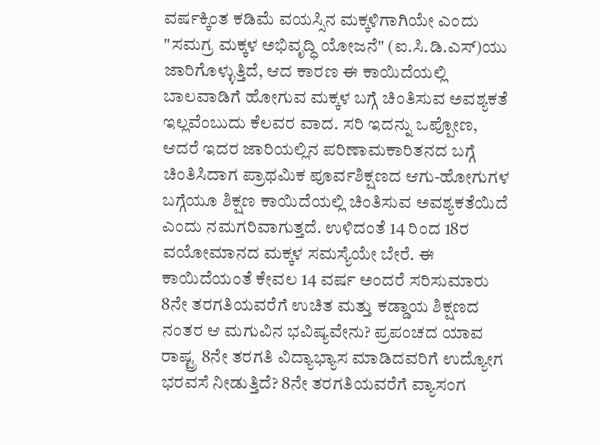ವರ್ಷಕ್ಕಿಂತ ಕಡಿಮೆ ವಯಸ್ಸಿನ ಮಕ್ಕಳಿಗಾಗಿಯೇ ಎಂದು "ಸಮಗ್ರ ಮಕ್ಕಳ ಅಭಿವೃದ್ಧಿ ಯೋಜನೆ" (ಐ.ಸಿ.ಡಿ.ಎಸ್)ಯು ಜಾರಿಗೊಳ್ಳುತ್ತಿದೆ, ಆದ ಕಾರಣ ಈ ಕಾಯಿದೆಯಲ್ಲಿ ಬಾಲವಾಡಿಗೆ ಹೋಗುವ ಮಕ್ಕಳ ಬಗ್ಗೆ ಚಿಂತಿಸುವ ಅವಶ್ಯಕತೆ ಇಲ್ಲವೆಂಬುದು ಕೆಲವರ ವಾದ. ಸರಿ ಇದನ್ನು ಒಪ್ಪೋಣ, ಆದರೆ ಇದರ ಜಾರಿಯಲ್ಲಿನ ಪರಿಣಾಮಕಾರಿತನದ ಬಗ್ಗೆ ಚಿಂತಿಸಿದಾಗ ಪ್ರಾಥಮಿಕ ಪೂರ್ವಶಿಕ್ಷಣದ ಆಗು-ಹೋಗುಗಳ ಬಗ್ಗೆಯೂ ಶಿಕ್ಷಣ ಕಾಯಿದೆಯಲ್ಲಿ ಚಿಂತಿಸುವ ಅವಶ್ಯಕತೆಯಿದೆ ಎಂದು ನಮಗರಿವಾಗುತ್ತದೆ. ಉಳಿದಂತೆ 14 ರಿಂದ 18ರ ವಯೋಮಾನದ ಮಕ್ಕಳ ಸಮಸ್ಯೆಯೇ ಬೇರೆ. ಈ ಕಾಯಿದೆಯಂತೆ ಕೇವಲ 14 ವರ್ಷ ಅಂದರೆ ಸರಿಸುಮಾರು 8ನೇ ತರಗತಿಯವರೆಗೆ ಉಚಿತ ಮತ್ತು ಕಡ್ಡಾಯ ಶಿಕ್ಷಣದ ನಂತರ ಆ ಮಗುವಿನ ಭವಿಷ್ಯವೇನು? ಪ್ರಪಂಚದ ಯಾವ ರಾಷ್ಟ್ರ 8ನೇ ತರಗತಿ ವಿದ್ಯಾಭ್ಯಾಸ ಮಾಡಿದವರಿಗೆ ಉದ್ಯೋಗ ಭರವಸೆ ನೀಡುತ್ತಿದೆ? 8ನೇ ತರಗತಿಯವರೆಗೆ ವ್ಯಾಸಂಗ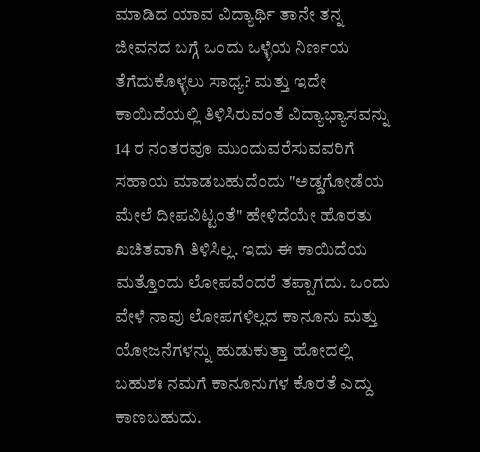ಮಾಡಿದ ಯಾವ ವಿದ್ಯಾರ್ಥಿ ತಾನೇ ತನ್ನ ಜೀವನದ ಬಗ್ಗೆ ಒಂದು ಒಳ್ಳೆಯ ನಿರ್ಣಯ ತೆಗೆದುಕೊಳ್ಳಲು ಸಾಧ್ಯ? ಮತ್ತು ಇದೇ ಕಾಯಿದೆಯಲ್ಲಿ ತಿಳಿಸಿರುವಂತೆ ವಿದ್ಯಾಭ್ಯಾಸವನ್ನು 14 ರ ನಂತರವೂ ಮುಂದುವರೆಸುವವರಿಗೆ ಸಹಾಯ ಮಾಡಬಹುದೆಂದು "ಅಡ್ಡಗೋಡೆಯ ಮೇಲೆ ದೀಪವಿಟ್ಟಂತೆ" ಹೇಳಿದೆಯೇ ಹೊರತು ಖಚಿತವಾಗಿ ತಿಳಿಸಿಲ್ಲ. ಇದು ಈ ಕಾಯಿದೆಯ ಮತ್ತೊಂದು ಲೋಪವೆಂದರೆ ತಪ್ಪಾಗದು. ಒಂದು ವೇಳೆ ನಾವು ಲೋಪಗಳಿಲ್ಲದ ಕಾನೂನು ಮತ್ತು ಯೋಜನೆಗಳನ್ನು ಹುಡುಕುತ್ತಾ ಹೋದಲ್ಲಿ ಬಹುಶಃ ನಮಗೆ ಕಾನೂನುಗಳ ಕೊರತೆ ಎದ್ದು ಕಾಣಬಹುದು.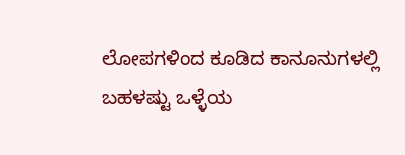ಲೋಪಗಳಿಂದ ಕೂಡಿದ ಕಾನೂನುಗಳಲ್ಲಿ ಬಹಳಷ್ಟು ಒಳ್ಳೆಯ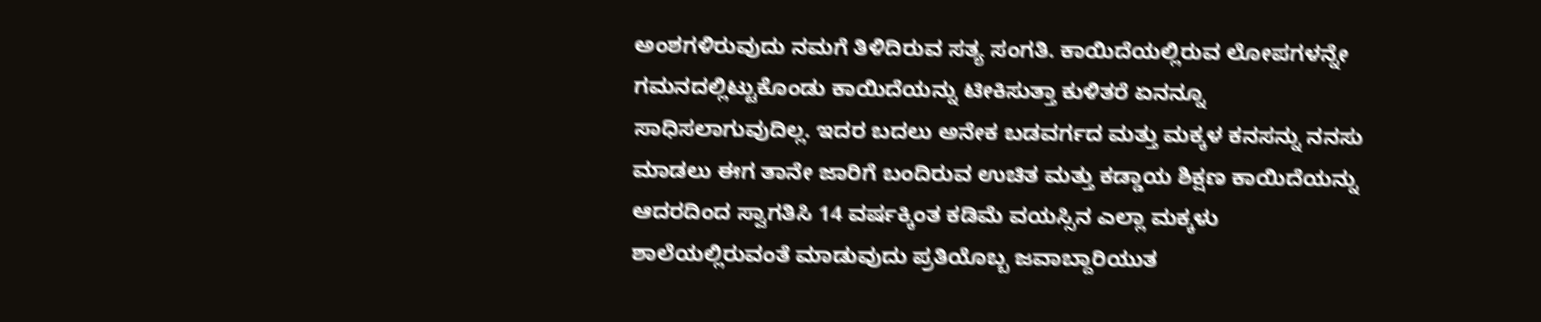ಅಂಶಗಳಿರುವುದು ನಮಗೆ ತಿಳಿದಿರುವ ಸತ್ಯ ಸಂಗತಿ. ಕಾಯಿದೆಯಲ್ಲಿರುವ ಲೋಪಗಳನ್ನೇ ಗಮನದಲ್ಲಿಟ್ಟುಕೊಂಡು ಕಾಯಿದೆಯನ್ನು ಟೀಕಿಸುತ್ತಾ ಕುಳಿತರೆ ಏನನ್ನೂ ಸಾಧಿಸಲಾಗುವುದಿಲ್ಲ. ಇದರ ಬದಲು ಅನೇಕ ಬಡವರ್ಗದ ಮತ್ತು ಮಕ್ಕಳ ಕನಸನ್ನು ನನಸು ಮಾಡಲು ಈಗ ತಾನೇ ಜಾರಿಗೆ ಬಂದಿರುವ ಉಚಿತ ಮತ್ತು ಕಡ್ಡಾಯ ಶಿಕ್ಷಣ ಕಾಯಿದೆಯನ್ನು ಆದರದಿಂದ ಸ್ವಾಗತಿಸಿ 14 ವರ್ಷಕ್ಕಿಂತ ಕಡಿಮೆ ವಯಸ್ಸಿನ ಎಲ್ಲಾ ಮಕ್ಕಳು ಶಾಲೆಯಲ್ಲಿರುವಂತೆ ಮಾಡುವುದು ಪ್ರತಿಯೊಬ್ಬ ಜವಾಬ್ದಾರಿಯುತ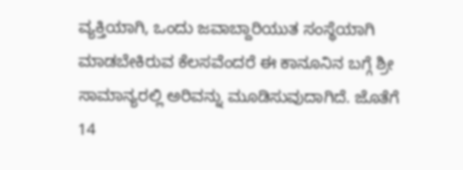ವ್ಯಕ್ತಿಯಾಗಿ, ಒಂದು ಜವಾಬ್ದಾರಿಯುತ ಸಂಸ್ಥೆಯಾಗಿ ಮಾಡಬೇಕಿರುವ ಕೆಲಸವೆಂದರೆ ಈ ಕಾನೂನಿನ ಬಗ್ಗೆ ಶ್ರೀ ಸಾಮಾನ್ಯರಲ್ಲಿ ಅರಿವನ್ನು ಮೂಡಿಸುವುದಾಗಿದೆ. ಜೊತೆಗೆ 14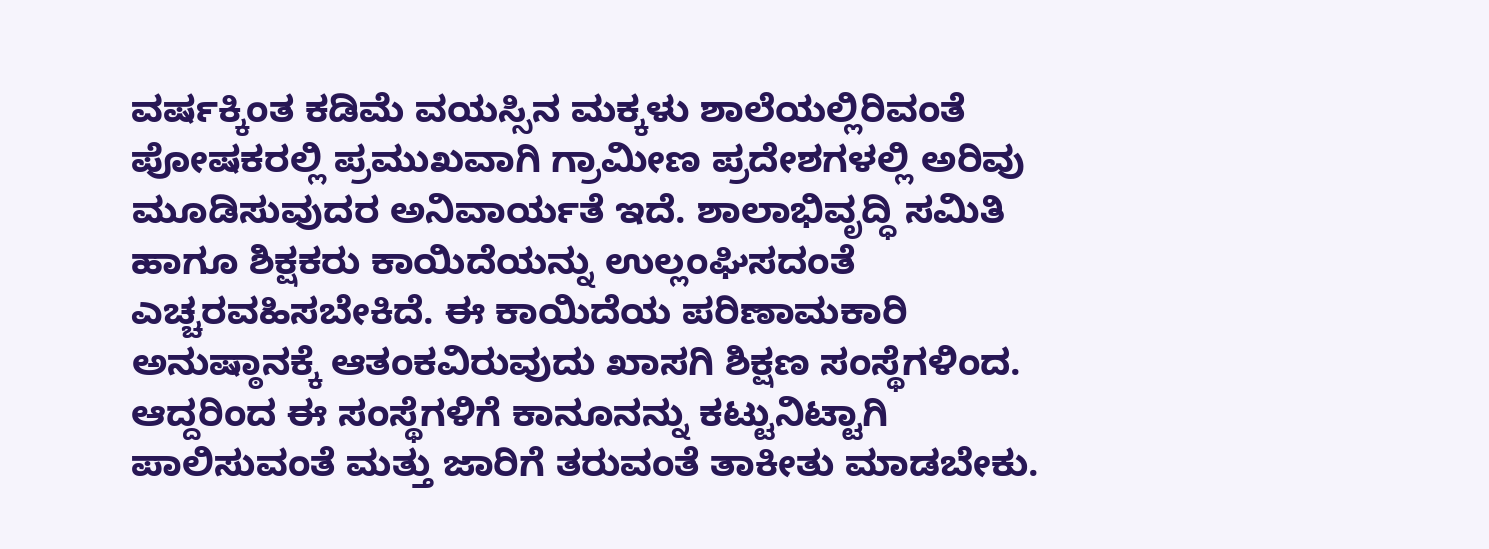ವರ್ಷಕ್ಕಿಂತ ಕಡಿಮೆ ವಯಸ್ಸಿನ ಮಕ್ಕಳು ಶಾಲೆಯಲ್ಲಿರಿವಂತೆ ಪೋಷಕರಲ್ಲಿ ಪ್ರಮುಖವಾಗಿ ಗ್ರಾಮೀಣ ಪ್ರದೇಶಗಳಲ್ಲಿ ಅರಿವು ಮೂಡಿಸುವುದರ ಅನಿವಾರ್ಯತೆ ಇದೆ. ಶಾಲಾಭಿವೃದ್ಧಿ ಸಮಿತಿ ಹಾಗೂ ಶಿಕ್ಷಕರು ಕಾಯಿದೆಯನ್ನು ಉಲ್ಲಂಘಿಸದಂತೆ ಎಚ್ಚರವಹಿಸಬೇಕಿದೆ. ಈ ಕಾಯಿದೆಯ ಪರಿಣಾಮಕಾರಿ ಅನುಷ್ಠಾನಕ್ಕೆ ಆತಂಕವಿರುವುದು ಖಾಸಗಿ ಶಿಕ್ಷಣ ಸಂಸ್ಥೆಗಳಿಂದ. ಆದ್ದರಿಂದ ಈ ಸಂಸ್ಥೆಗಳಿಗೆ ಕಾನೂನನ್ನು ಕಟ್ಟುನಿಟ್ಟಾಗಿ ಪಾಲಿಸುವಂತೆ ಮತ್ತು ಜಾರಿಗೆ ತರುವಂತೆ ತಾಕೀತು ಮಾಡಬೇಕು.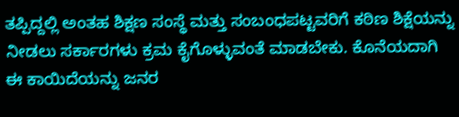ತಪ್ಪಿದ್ದಲ್ಲಿ ಅಂತಹ ಶಿಕ್ಷಣ ಸಂಸ್ಥೆ ಮತ್ತು ಸಂಬಂಧಪಟ್ಟವರಿಗೆ ಕಠಿಣ ಶಿಕ್ಷೆಯನ್ನು ನೀಡಲು ಸರ್ಕಾರಗಳು ಕ್ರಮ ಕೈಗೊಳ್ಳುವಂತೆ ಮಾಡಬೇಕು. ಕೊನೆಯದಾಗಿ ಈ ಕಾಯಿದೆಯನ್ನು ಜನರ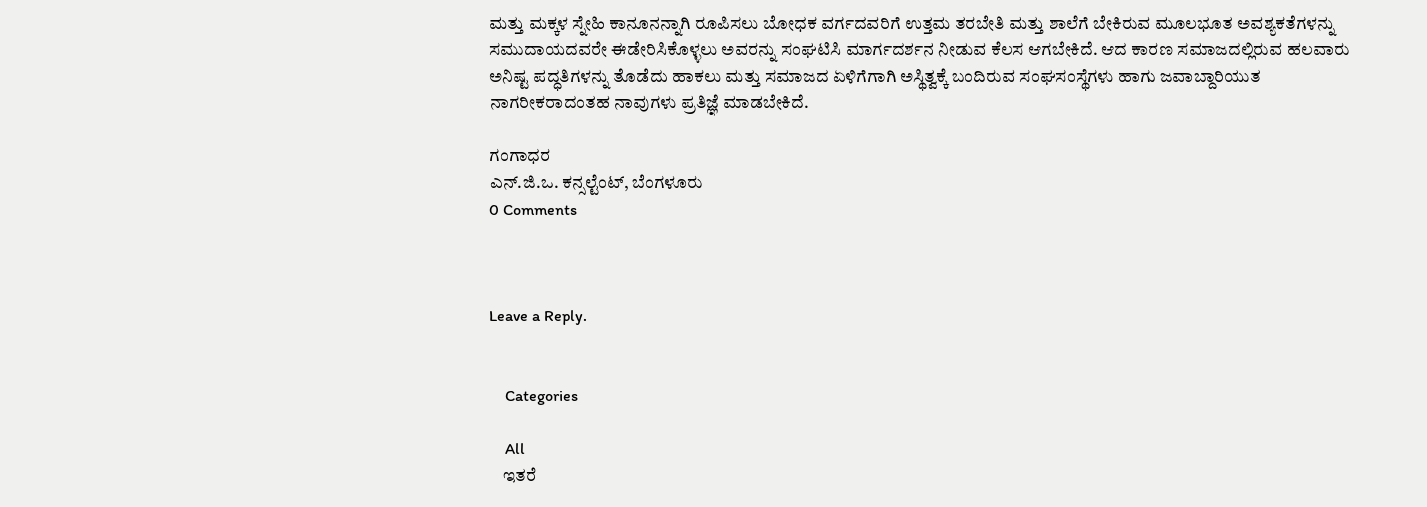ಮತ್ತು ಮಕ್ಕಳ ಸ್ನೇಹಿ ಕಾನೂನನ್ನಾಗಿ ರೂಪಿಸಲು ಬೋಧಕ ವರ್ಗದವರಿಗೆ ಉತ್ತಮ ತರಬೇತಿ ಮತ್ತು ಶಾಲೆಗೆ ಬೇಕಿರುವ ಮೂಲಭೂತ ಅವಶ್ಯಕತೆಗಳನ್ನು ಸಮುದಾಯದವರೇ ಈಡೇರಿಸಿಕೊಳ್ಳಲು ಅವರನ್ನು ಸಂಘಟಿಸಿ ಮಾರ್ಗದರ್ಶನ ನೀಡುವ ಕೆಲಸ ಆಗಬೇಕಿದೆ. ಆದ ಕಾರಣ ಸಮಾಜದಲ್ಲಿರುವ ಹಲವಾರು ಅನಿಷ್ಟ ಪದ್ಧತಿಗಳನ್ನು ತೊಡೆದು ಹಾಕಲು ಮತ್ತು ಸಮಾಜದ ಏಳಿಗೆಗಾಗಿ ಅಸ್ಥಿತ್ವಕ್ಕೆ ಬಂದಿರುವ ಸಂಘಸಂಸ್ಥೆಗಳು ಹಾಗು ಜವಾಬ್ದಾರಿಯುತ ನಾಗರೀಕರಾದಂತಹ ನಾವುಗಳು ಪ್ರತಿಜ್ಞೆ ಮಾಡಬೇಕಿದೆ.

ಗಂಗಾಧರ
ಎನ್.ಜಿ.ಒ. ಕನ್ಸಲ್ಟೆಂಟ್, ಬೆಂಗಳೂರು
0 Comments



Leave a Reply.


    Categories

    All
    ಇತರೆ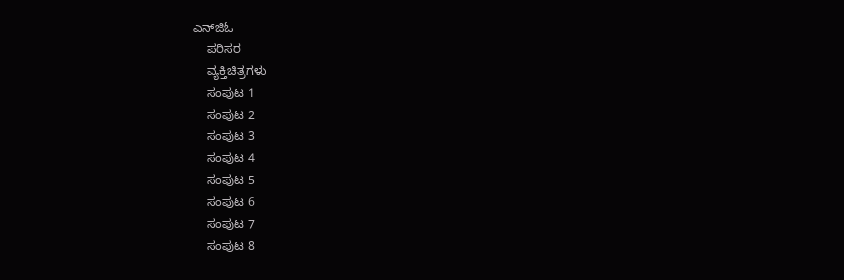ಎನ್‍ಜಿಓ
    ಪರಿಸರ
    ವ್ಯಕ್ತಿಚಿತ್ರಗಳು
    ಸಂಪುಟ 1
    ಸಂಪುಟ 2
    ಸಂಪುಟ 3
    ಸಂಪುಟ 4
    ಸಂಪುಟ 5
    ಸಂಪುಟ 6
    ಸಂಪುಟ 7
    ಸಂಪುಟ 8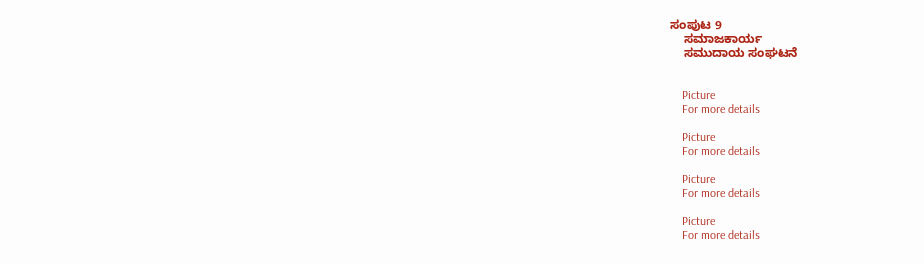ಸಂಪುಟ 9
    ಸಮಾಜಕಾರ್ಯ
    ಸಮುದಾಯ ಸಂಘಟನೆ


    Picture
    For more details

    Picture
    For more details

    Picture
    For more details

    Picture
    For more details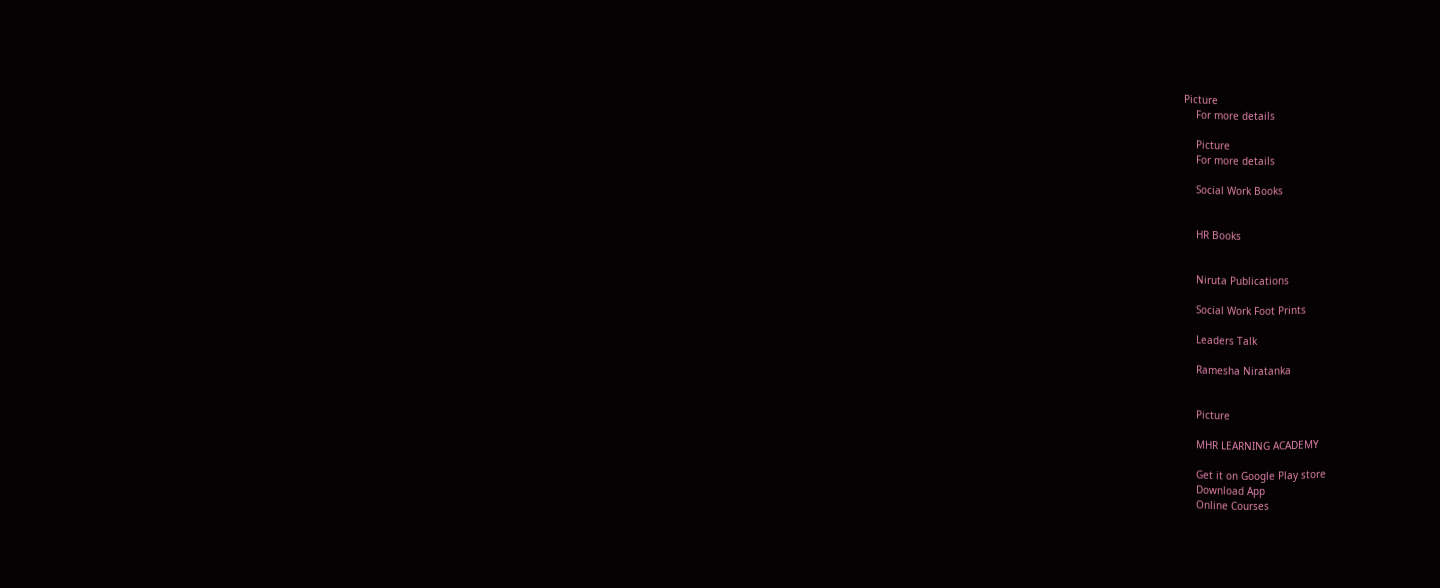Picture
    For more details

    Picture
    For more details

    Social Work Books


    HR Books


    Niruta Publications

    Social Work Foot Prints

    Leaders Talk

    Ramesha Niratanka


    Picture

    MHR LEARNING ACADEMY

    Get it on Google Play store
    Download App
    Online Courses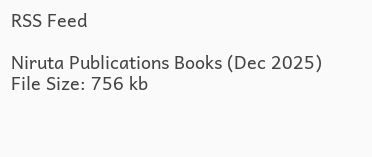RSS Feed

Niruta Publications Books (Dec 2025)
File Size: 756 kb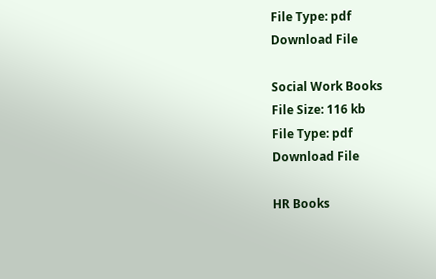File Type: pdf
Download File

Social Work Books
File Size: 116 kb
File Type: pdf
Download File

HR Books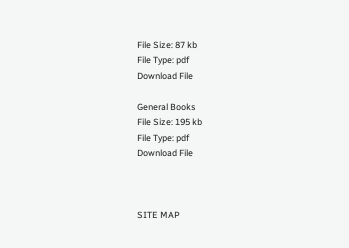File Size: 87 kb
File Type: pdf
Download File

General Books
File Size: 195 kb
File Type: pdf
Download File



SITE MAP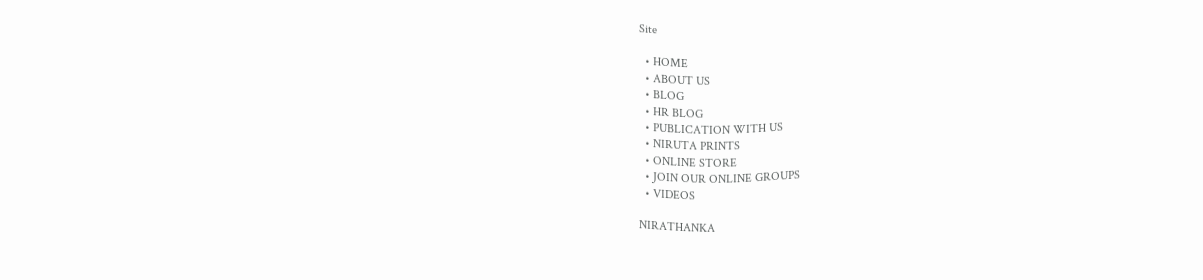Site

  • HOME
  • ABOUT US
  • BLOG
  • HR BLOG
  • PUBLICATION WITH US
  • NIRUTA PRINTS
  • ONLINE STORE
  • JOIN OUR ONLINE GROUPS
  • VIDEOS

NIRATHANKA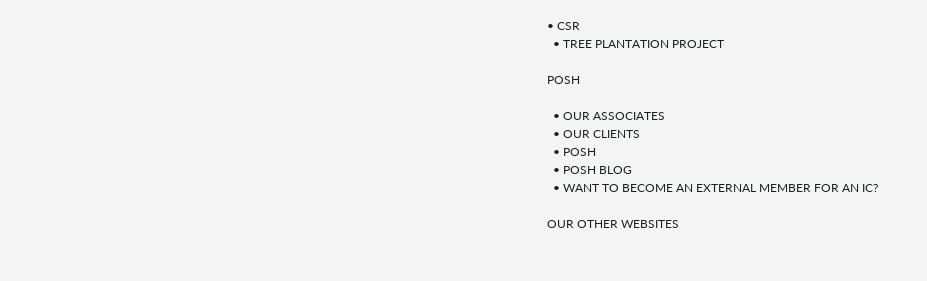• CSR
  • TREE PLANTATION PROJECT

POSH

  • OUR ASSOCIATES
  • OUR CLIENTS
  • POSH
  • POSH BLOG
  • WANT TO BECOME AN EXTERNAL MEMBER FOR AN IC?

OUR OTHER WEBSITES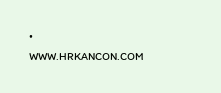• WWW.HRKANCON.COM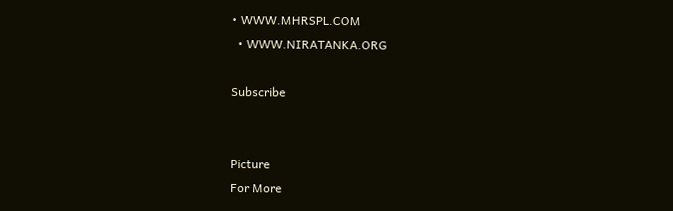• WWW.MHRSPL.COM
  • WWW.NIRATANKA.ORG

Subscribe


Picture
For More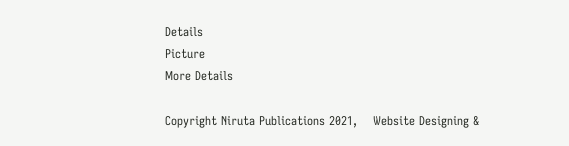Details
Picture
More Details

Copyright Niruta Publications 2021,    Website Designing &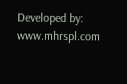Developed by: www.mhrspl.com